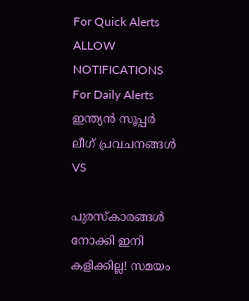For Quick Alerts
ALLOW NOTIFICATIONS
For Daily Alerts
ഇന്ത്യന്‍ സൂപ്പര്‍ ലീഗ്‌ പ്രവചനങ്ങൾ
VS

പുരസ്‌കാരങ്ങള്‍ നോക്കി ഇനി കളിക്കില്ല! സമയം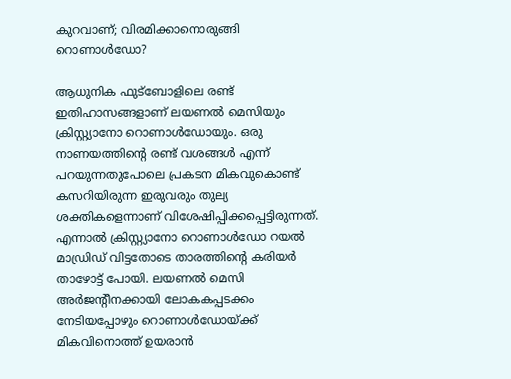കുറവാണ്; വിരമിക്കാനൊരുങ്ങി റൊണാള്‍ഡോ?

ആധുനിക ഫുട്‌ബോളിലെ രണ്ട് ഇതിഹാസങ്ങളാണ് ലയണല്‍ മെസിയും ക്രിസ്റ്റ്യാനോ റൊണാള്‍ഡോയും. ഒരു നാണയത്തിന്റെ രണ്ട് വശങ്ങള്‍ എന്ന് പറയുന്നതുപോലെ പ്രകടന മികവുകൊണ്ട് കസറിയിരുന്ന ഇരുവരും തുല്യ ശക്തികളെന്നാണ് വിശേഷിപ്പിക്കപ്പെട്ടിരുന്നത്. എന്നാല്‍ ക്രിസ്റ്റ്യാനോ റൊണാള്‍ഡോ റയല്‍ മാഡ്രിഡ് വിട്ടതോടെ താരത്തിന്റെ കരിയര്‍ താഴോട്ട് പോയി. ലയണല്‍ മെസി അര്‍ജന്റീനക്കായി ലോകകപ്പടക്കം നേടിയപ്പോഴും റൊണാള്‍ഡോയ്ക്ക് മികവിനൊത്ത് ഉയരാന്‍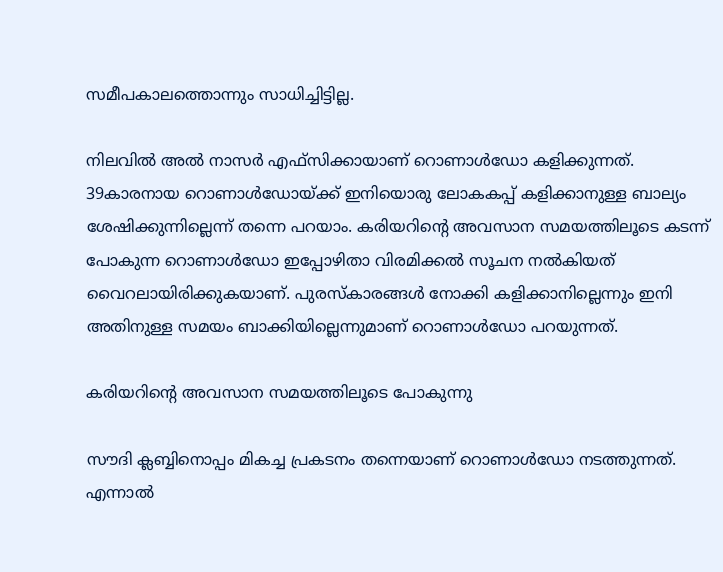സമീപകാലത്തൊന്നും സാധിച്ചിട്ടില്ല.

നിലവില്‍ അല്‍ നാസര്‍ എഫ്‌സിക്കായാണ് റൊണാള്‍ഡോ കളിക്കുന്നത്. 39കാരനായ റൊണാള്‍ഡോയ്ക്ക് ഇനിയൊരു ലോകകപ്പ് കളിക്കാനുള്ള ബാല്യം ശേഷിക്കുന്നില്ലെന്ന് തന്നെ പറയാം. കരിയറിന്റെ അവസാന സമയത്തിലൂടെ കടന്ന് പോകുന്ന റൊണാള്‍ഡോ ഇപ്പോഴിതാ വിരമിക്കല്‍ സൂചന നല്‍കിയത് വൈറലായിരിക്കുകയാണ്. പുരസ്‌കാരങ്ങള്‍ നോക്കി കളിക്കാനില്ലെന്നും ഇനി അതിനുള്ള സമയം ബാക്കിയില്ലെന്നുമാണ് റൊണാള്‍ഡോ പറയുന്നത്.

കരിയറിന്റെ അവസാന സമയത്തിലൂടെ പോകുന്നു

സൗദി ക്ലബ്ബിനൊപ്പം മികച്ച പ്രകടനം തന്നെയാണ് റൊണാള്‍ഡോ നടത്തുന്നത്. എന്നാല്‍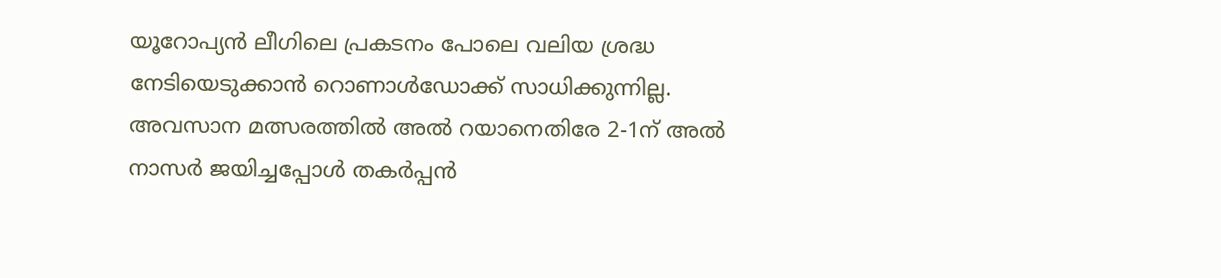യൂറോപ്യന്‍ ലീഗിലെ പ്രകടനം പോലെ വലിയ ശ്രദ്ധ നേടിയെടുക്കാന്‍ റൊണാള്‍ഡോക്ക് സാധിക്കുന്നില്ല. അവസാന മത്സരത്തില്‍ അല്‍ റയാനെതിരേ 2-1ന് അല്‍ നാസര്‍ ജയിച്ചപ്പോള്‍ തകര്‍പ്പന്‍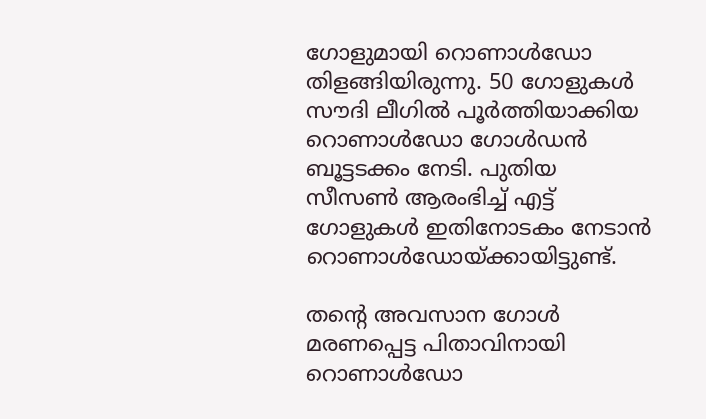ഗോളുമായി റൊണാള്‍ഡോ തിളങ്ങിയിരുന്നു. 50 ഗോളുകള്‍ സൗദി ലീഗില്‍ പൂര്‍ത്തിയാക്കിയ റൊണാള്‍ഡോ ഗോള്‍ഡന്‍ ബൂട്ടടക്കം നേടി. പുതിയ സീസണ്‍ ആരംഭിച്ച് എട്ട് ഗോളുകള്‍ ഇതിനോടകം നേടാന്‍ റൊണാള്‍ഡോയ്ക്കായിട്ടുണ്ട്.

തന്റെ അവസാന ഗോള്‍ മരണപ്പെട്ട പിതാവിനായി റൊണാള്‍ഡോ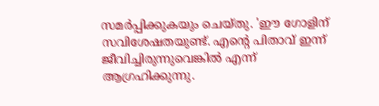സമര്‍പ്പിക്കുകയും ചെയ്തു. 'ഈ ഗോളിന് സവിശേഷതയുണ്ട്. എന്റെ പിതാവ് ഇന്ന് ജീവിച്ചിരുന്നുവെങ്കില്‍ എന്ന് ആഗ്രഹിക്കുന്നു.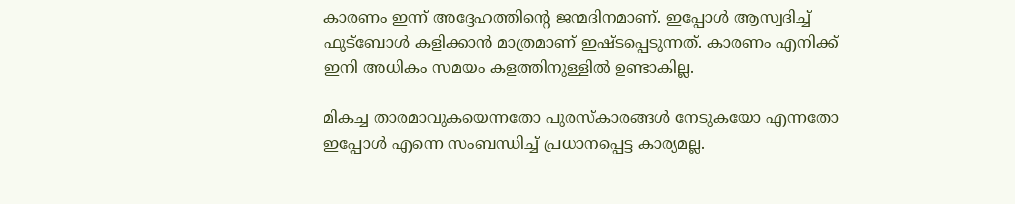കാരണം ഇന്ന് അദ്ദേഹത്തിന്റെ ജന്മദിനമാണ്. ഇപ്പോള്‍ ആസ്വദിച്ച് ഫുട്‌ബോള്‍ കളിക്കാന്‍ മാത്രമാണ് ഇഷ്ടപ്പെടുന്നത്. കാരണം എനിക്ക് ഇനി അധികം സമയം കളത്തിനുള്ളില്‍ ഉണ്ടാകില്ല.

മികച്ച താരമാവുകയെന്നതോ പുരസ്‌കാരങ്ങള്‍ നേടുകയോ എന്നതോ ഇപ്പോള്‍ എന്നെ സംബന്ധിച്ച് പ്രധാനപ്പെട്ട കാര്യമല്ല.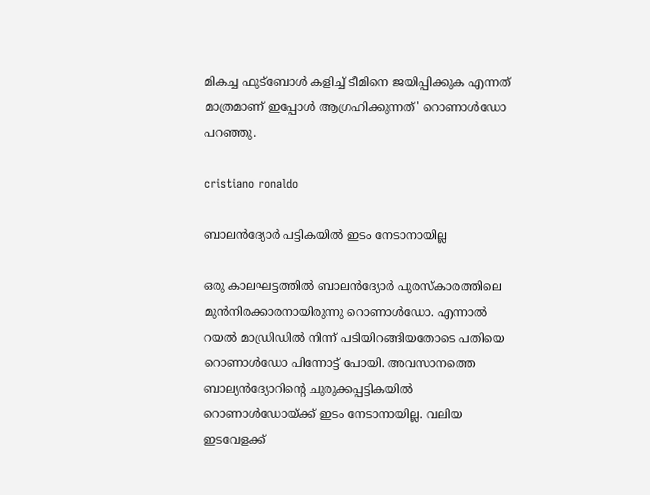മികച്ച ഫുട്‌ബോള്‍ കളിച്ച് ടീമിനെ ജയിപ്പിക്കുക എന്നത് മാത്രമാണ് ഇപ്പോള്‍ ആഗ്രഹിക്കുന്നത്' റൊണാള്‍ഡോ പറഞ്ഞു.

cristiano ronaldo

ബാലന്‍ദ്യോര്‍ പട്ടികയില്‍ ഇടം നേടാനായില്ല

ഒരു കാലഘട്ടത്തില്‍ ബാലന്‍ദ്യോര്‍ പുരസ്‌കാരത്തിലെ മുന്‍നിരക്കാരനായിരുന്നു റൊണാള്‍ഡോ. എന്നാല്‍ റയല്‍ മാഡ്രിഡില്‍ നിന്ന് പടിയിറങ്ങിയതോടെ പതിയെ റൊണാള്‍ഡോ പിന്നോട്ട് പോയി. അവസാനത്തെ ബാല്യന്‍ദ്യോറിന്റെ ചുരുക്കപ്പട്ടികയില്‍ റൊണാള്‍ഡോയ്ക്ക് ഇടം നേടാനായില്ല. വലിയ ഇടവേളക്ക്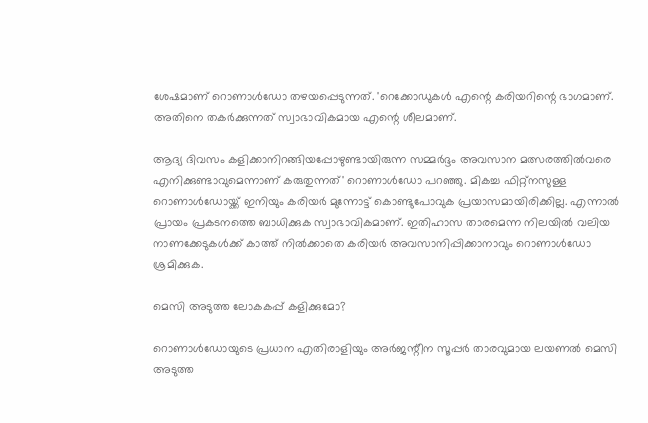ശേഷമാണ് റൊണാള്‍ഡോ തഴയപ്പെടുന്നത്. 'റെക്കോഡുകള്‍ എന്റെ കരിയറിന്റെ ഭാഗമാണ്. അതിനെ തകര്‍ക്കുന്നത് സ്വാഭാവികമായ എന്റെ ശീലമാണ്.

ആദ്യ ദിവസം കളിക്കാനിറങ്ങിയപ്പോഴുണ്ടായിരുന്ന സമ്മര്‍ദ്ദം അവസാന മത്സരത്തില്‍വരെ എനിക്കുണ്ടാവുമെന്നാണ് കരുതുന്നത്' റൊണാള്‍ഡോ പറഞ്ഞു. മികച്ച ഫിറ്റ്‌നസുള്ള റൊണാള്‍ഡോയ്ക്ക് ഇനിയും കരിയര്‍ മുന്നോട്ട് കൊണ്ടുപോവുക പ്രയാസമായിരിക്കില്ല. എന്നാല്‍ പ്രായം പ്രകടനത്തെ ബാധിക്കുക സ്വാഭാവികമാണ്. ഇതിഹാസ താരമെന്ന നിലയില്‍ വലിയ നാണക്കേടുകള്‍ക്ക് കാത്ത് നില്‍ക്കാതെ കരിയര്‍ അവസാനിപ്പിക്കാനാവും റൊണാള്‍ഡോ ശ്രമിക്കുക.

മെസി അടുത്ത ലോകകപ്പ് കളിക്കുമോ?

റൊണാള്‍ഡോയുടെ പ്രധാന എതിരാളിയും അര്‍ജന്റീന സൂപ്പര്‍ താരവുമായ ലയണല്‍ മെസി അടുത്ത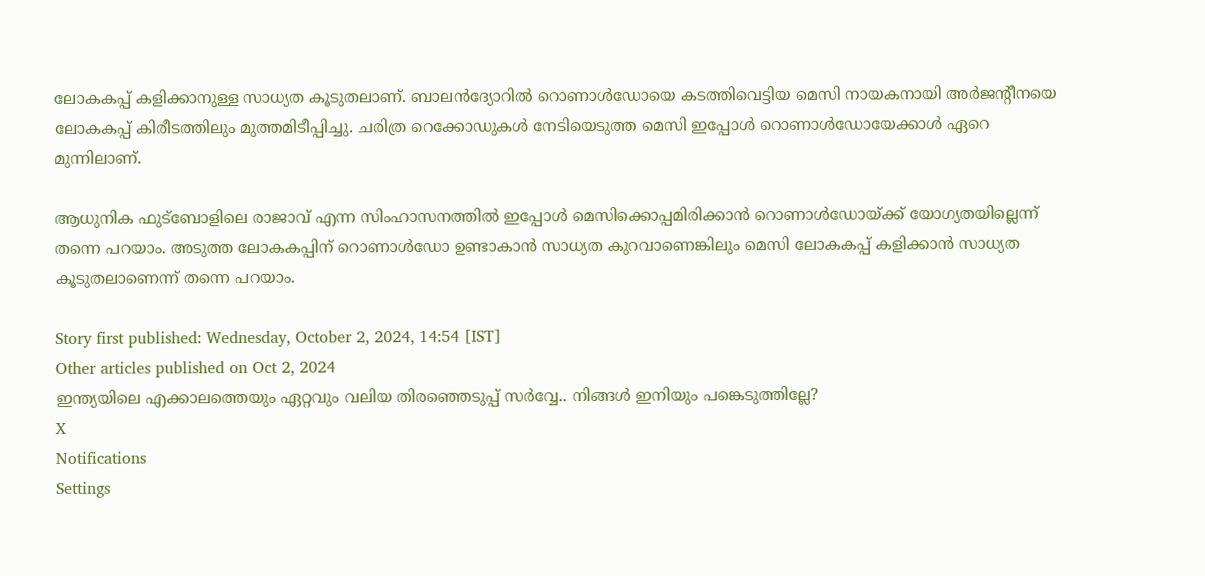ലോകകപ്പ് കളിക്കാനുള്ള സാധ്യത കൂടുതലാണ്. ബാലന്‍ദ്യോറില്‍ റൊണാള്‍ഡോയെ കടത്തിവെട്ടിയ മെസി നായകനായി അര്‍ജന്റീനയെ ലോകകപ്പ് കിരീടത്തിലും മുത്തമിടീപ്പിച്ചു. ചരിത്ര റെക്കോഡുകള്‍ നേടിയെടുത്ത മെസി ഇപ്പോള്‍ റൊണാള്‍ഡോയേക്കാള്‍ ഏറെ മുന്നിലാണ്.

ആധുനിക ഫുട്‌ബോളിലെ രാജാവ് എന്ന സിംഹാസനത്തില്‍ ഇപ്പോള്‍ മെസിക്കൊപ്പമിരിക്കാന്‍ റൊണാള്‍ഡോയ്ക്ക് യോഗ്യതയില്ലെന്ന് തന്നെ പറയാം. അടുത്ത ലോകകപ്പിന് റൊണാള്‍ഡോ ഉണ്ടാകാന്‍ സാധ്യത കുറവാണെങ്കിലും മെസി ലോകകപ്പ് കളിക്കാന്‍ സാധ്യത കൂടുതലാണെന്ന് തന്നെ പറയാം.

Story first published: Wednesday, October 2, 2024, 14:54 [IST]
Other articles published on Oct 2, 2024
ഇന്ത്യയിലെ എക്കാലത്തെയും ഏറ്റവും വലിയ തിരഞ്ഞെടുപ്പ് സർവ്വേ.. നിങ്ങൾ ഇനിയും പങ്കെടുത്തില്ലേ?
X
Notifications
Settings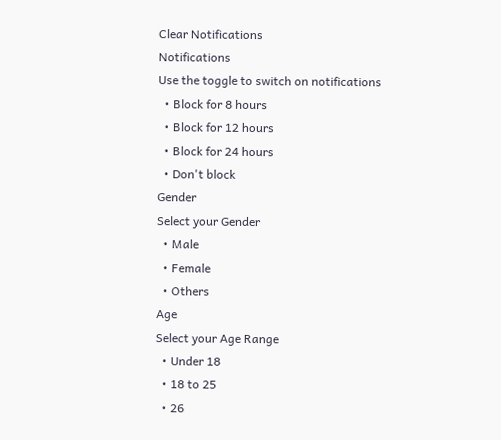Clear Notifications
Notifications
Use the toggle to switch on notifications
  • Block for 8 hours
  • Block for 12 hours
  • Block for 24 hours
  • Don't block
Gender
Select your Gender
  • Male
  • Female
  • Others
Age
Select your Age Range
  • Under 18
  • 18 to 25
  • 26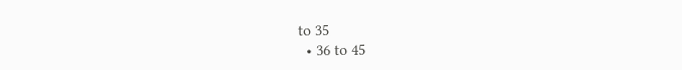to 35
  • 36 to 45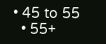• 45 to 55
  • 55+